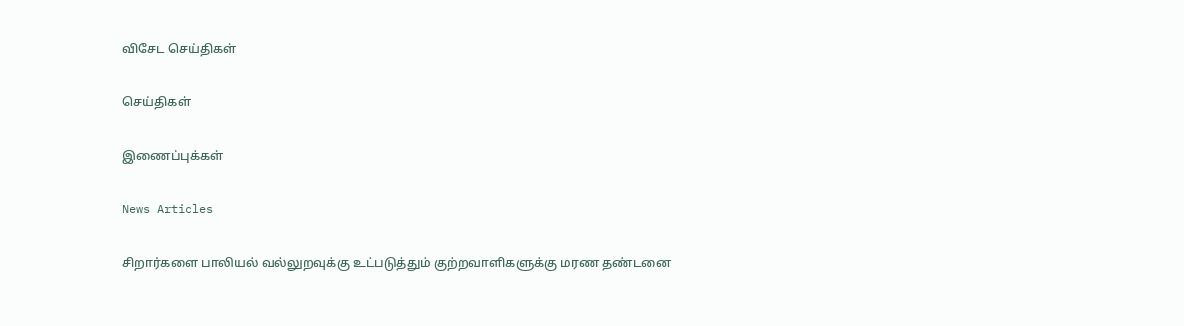விசேட செய்திகள்

செய்திகள்

இணைப்புக்கள்

News Articles

சிறார்களை பாலியல் வல்லுறவுக்கு உட்படுத்தும் குற்றவாளிகளுக்கு மரண தண்டனை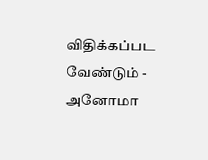விதிக்கப்பட வேண்டும் - அனோமா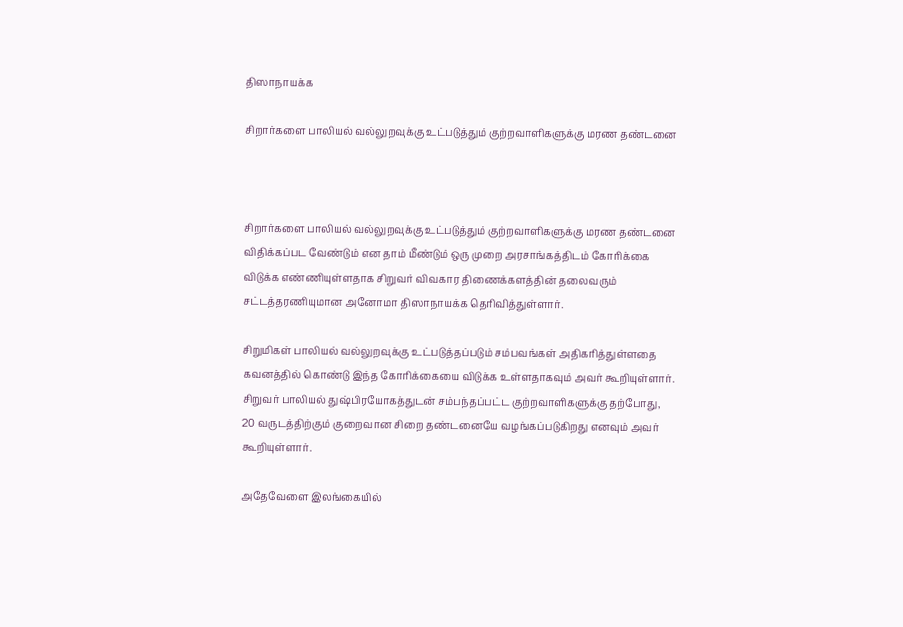திஸாநாயக்க

சிறார்களை பாலியல் வல்லுறவுக்கு உட்படுத்தும் குற்றவாளிகளுக்கு மரண தண்டனை



சிறார்களை பாலியல் வல்லுறவுக்கு உட்படுத்தும் குற்றவாளிகளுக்கு மரண தண்டனை விதிக்கப்பட வேண்டும் என தாம் மீண்டும் ஒரு முறை அரசாங்கத்திடம் கோரிக்கை விடுக்க எண்ணியுள்ளதாக சிறுவர் விவகார திணைக்களத்தின் தலைவரும் சட்டத்தரணியுமான அனோமா திஸாநாயக்க தெரிவித்துள்ளார்.

சிறுமிகள் பாலியல் வல்லுறவுக்கு உட்படுத்தப்படும் சம்பவங்கள் அதிகரித்துள்ளதை கவனத்தில் கொண்டு இந்த கோரிக்கையை விடுக்க உள்ளதாகவும் அவர் கூறியுள்ளார். சிறுவர் பாலியல் துஷ்பிரயோகத்துடன் சம்பந்தப்பட்ட குற்றவாளிகளுக்கு தற்போது, 20 வருடத்திற்கும் குறைவான சிறை தண்டனையே வழங்கப்படுகிறது எனவும் அவர் கூறியுள்ளார்.

அதேவேளை இலங்கையில்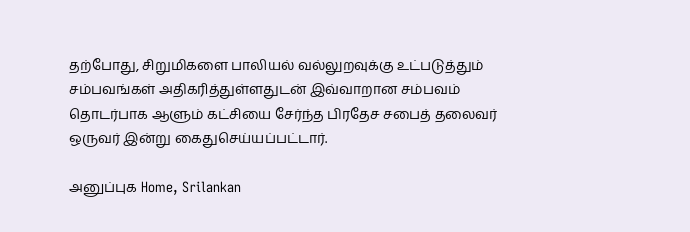தற்போது, சிறுமிகளை பாலியல் வல்லுறவுக்கு உட்படுத்தும் சம்பவங்கள் அதிகரித்துள்ளதுடன் இவ்வாறான சம்பவம் தொடர்பாக ஆளும் கட்சியை சேர்ந்த பிரதேச சபைத் தலைவர் ஒருவர் இன்று கைதுசெய்யப்பட்டார்.

அனுப்புக Home, Srilankan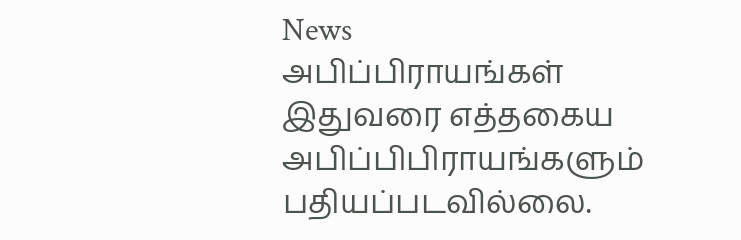News
அபிப்பிராயங்கள்
இதுவரை எத்தகைய அபிப்பிபிராயங்களும் பதியப்படவில்லை.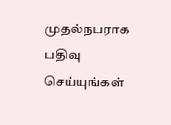முதல்நபராக பதிவு செய்யுங்கள்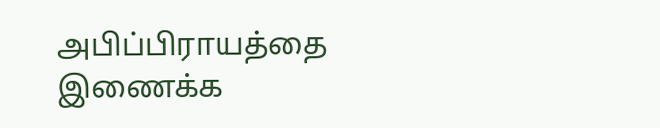அபிப்பிராயத்தை இணைக்க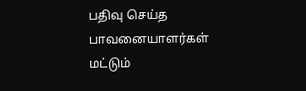பதிவு செய்த பாவனையாளர்கள் மட்டும்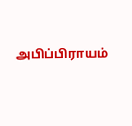அபிப்பிராயம்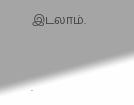இடலாம்.


.